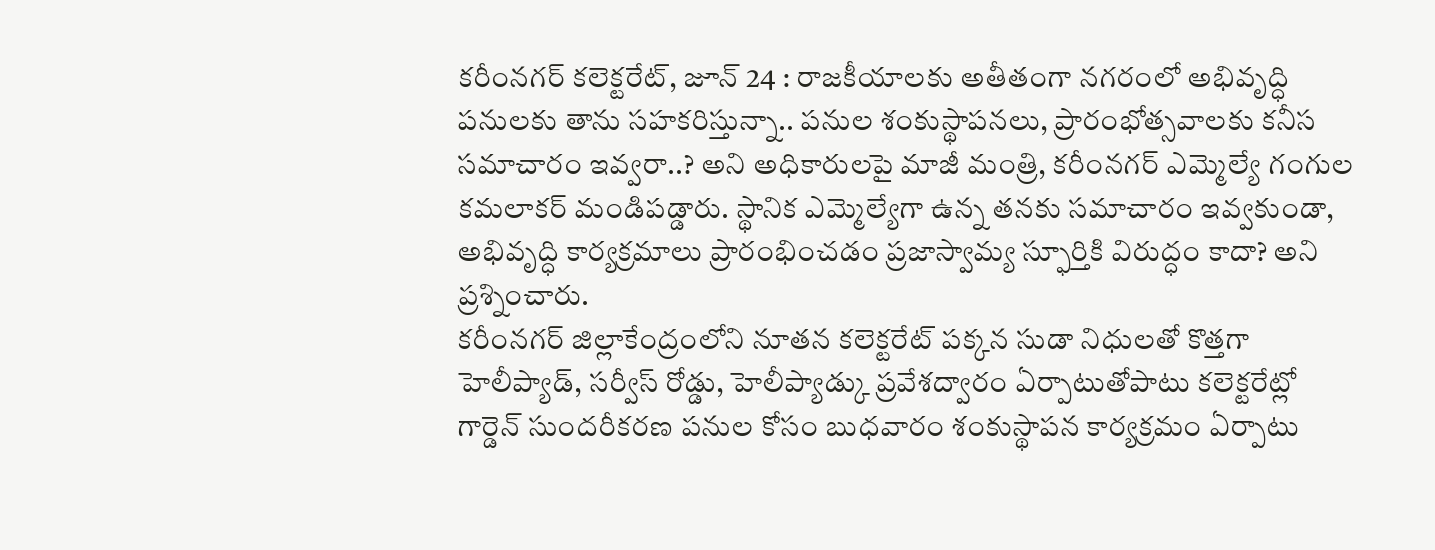కరీంనగర్ కలెక్టరేట్, జూన్ 24 : రాజకీయాలకు అతీతంగా నగరంలో అభివృద్ధి పనులకు తాను సహకరిస్తున్నా.. పనుల శంకుస్థాపనలు, ప్రారంభోత్సవాలకు కనీస సమాచారం ఇవ్వరా..? అని అధికారులపై మాజీ మంత్రి, కరీంనగర్ ఎమ్మెల్యే గంగుల కమలాకర్ మండిపడ్డారు. స్థానిక ఎమ్మెల్యేగా ఉన్న తనకు సమాచారం ఇవ్వకుండా, అభివృద్ధి కార్యక్రమాలు ప్రారంభించడం ప్రజాస్వామ్య స్ఫూర్తికి విరుద్ధం కాదా? అని ప్రశ్నించారు.
కరీంనగర్ జిల్లాకేంద్రంలోని నూతన కలెక్టరేట్ పక్కన సుడా నిధులతో కొత్తగా హెలీప్యాడ్, సర్వీస్ రోడ్డు, హెలీప్యాడ్కు ప్రవేశద్వారం ఏర్పాటుతోపాటు కలెక్టరేట్లో గార్డెన్ సుందరీకరణ పనుల కోసం బుధవారం శంకుస్థాపన కార్యక్రమం ఏర్పాటు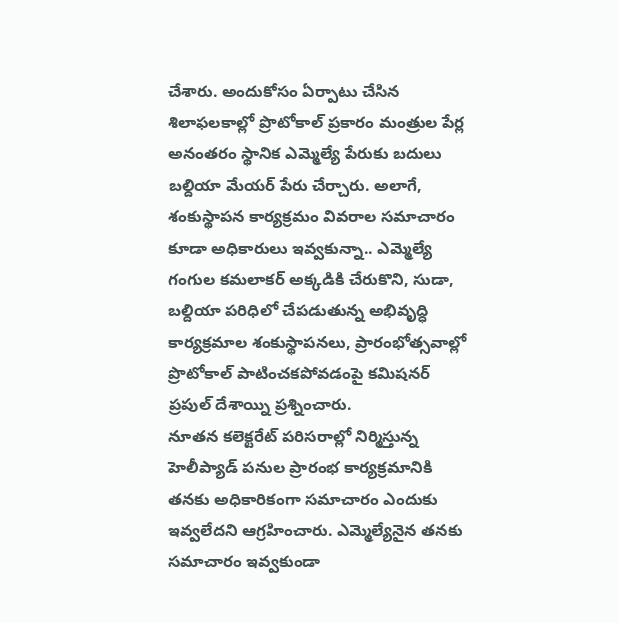చేశారు. అందుకోసం ఏర్పాటు చేసిన శిలాఫలకాల్లో ప్రొటోకాల్ ప్రకారం మంత్రుల పేర్ల అనంతరం స్థానిక ఎమ్మెల్యే పేరుకు బదులు బల్దియా మేయర్ పేరు చేర్చారు. అలాగే, శంకుస్థాపన కార్యక్రమం వివరాల సమాచారం కూడా అధికారులు ఇవ్వకున్నా.. ఎమ్మెల్యే గంగుల కమలాకర్ అక్కడికి చేరుకొని, సుడా, బల్దియా పరిధిలో చేపడుతున్న అభివృద్ధి కార్యక్రమాల శంకుస్థాపనలు, ప్రారంభోత్సవాల్లో ప్రొటోకాల్ పాటించకపోవడంపై కమిషనర్ ప్రపుల్ దేశాయ్ని ప్రశ్నించారు.
నూతన కలెక్టరేట్ పరిసరాల్లో నిర్మిస్తున్న హెలీప్యాడ్ పనుల ప్రారంభ కార్యక్రమానికి తనకు అధికారికంగా సమాచారం ఎందుకు ఇవ్వలేదని ఆగ్రహించారు. ఎమ్మెల్యేనైన తనకు సమాచారం ఇవ్వకుండా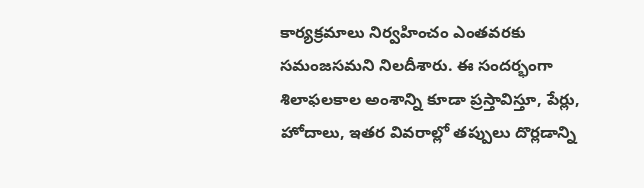కార్యక్రమాలు నిర్వహించం ఎంతవరకు సమంజసమని నిలదీశారు. ఈ సందర్భంగా శిలాఫలకాల అంశాన్ని కూడా ప్రస్తావిస్తూ, పేర్లు, హోదాలు, ఇతర వివరాల్లో తప్పులు దొర్లడాన్ని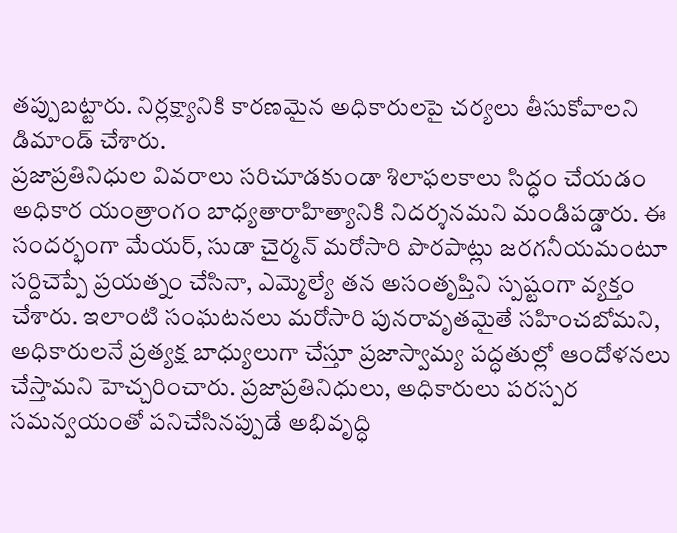తప్పుబట్టారు. నిర్లక్ష్యానికి కారణమైన అధికారులపై చర్యలు తీసుకోవాలని డిమాండ్ చేశారు.
ప్రజాప్రతినిధుల వివరాలు సరిచూడకుండా శిలాఫలకాలు సిద్ధం చేయడం అధికార యంత్రాంగం బాధ్యతారాహిత్యానికి నిదర్శనమని మండిపడ్డారు. ఈ సందర్భంగా మేయర్, సుడా చైర్మన్ మరోసారి పొరపాట్లు జరగనీయమంటూ సర్దిచెప్పే ప్రయత్నం చేసినా, ఎమ్మెల్యే తన అసంతృప్తిని స్పష్టంగా వ్యక్తం చేశారు. ఇలాంటి సంఘటనలు మరోసారి పునరావృతమైతే సహించబోమని, అధికారులనే ప్రత్యక్ష బాధ్యులుగా చేస్తూ ప్రజాస్వామ్య పద్ధతుల్లో ఆందోళనలు చేస్తామని హెచ్చరించారు. ప్రజాప్రతినిధులు, అధికారులు పరస్పర సమన్వయంతో పనిచేసినప్పుడే అభివృద్ధి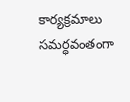కార్యక్రమాలు సమర్ధవంతంగా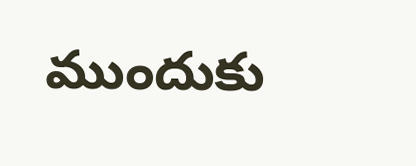ముందుకు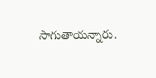సాగుతాయన్నారు.